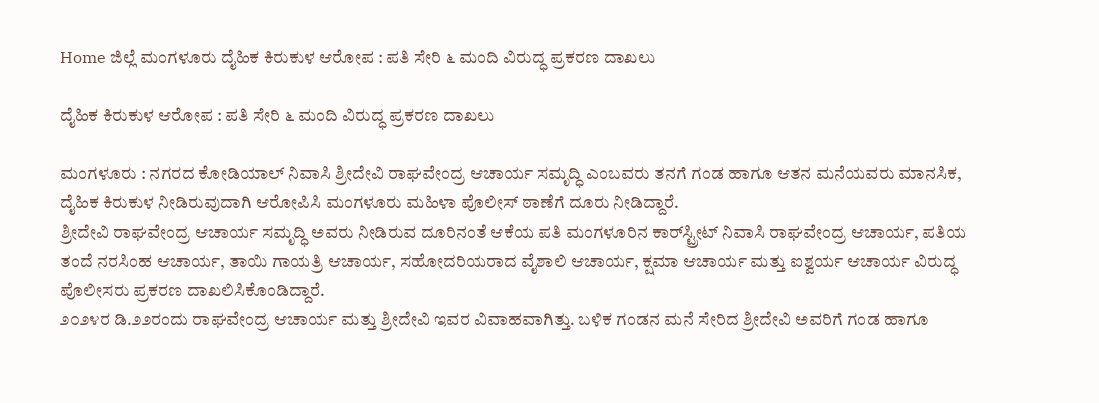Home ಜಿಲ್ಲೆ ಮಂಗಳೂರು ದೈಹಿಕ ಕಿರುಕುಳ ಆರೋಪ : ಪತಿ ಸೇರಿ ೬ ಮಂದಿ ವಿರುದ್ಧ ಪ್ರಕರಣ ದಾಖಲು

ದೈಹಿಕ ಕಿರುಕುಳ ಆರೋಪ : ಪತಿ ಸೇರಿ ೬ ಮಂದಿ ವಿರುದ್ಧ ಪ್ರಕರಣ ದಾಖಲು

ಮಂಗಳೂರು : ನಗರದ ಕೋಡಿಯಾಲ್ ನಿವಾಸಿ ಶ್ರೀದೇವಿ ರಾಘವೇಂದ್ರ ಆಚಾರ್ಯ ಸಮೃದ್ಧಿ ಎಂಬವರು ತನಗೆ ಗಂಡ ಹಾಗೂ ಆತನ ಮನೆಯವರು ಮಾನಸಿಕ, ದೈಹಿಕ ಕಿರುಕುಳ ನೀಡಿರುವುದಾಗಿ ಆರೋಪಿಸಿ ಮಂಗಳೂರು ಮಹಿಳಾ ಪೊಲೀಸ್ ಠಾಣೆಗೆ ದೂರು ನೀಡಿದ್ದಾರೆ.
ಶ್ರೀದೇವಿ ರಾಘವೇಂದ್ರ ಆಚಾರ್ಯ ಸಮೃದ್ಧಿ ಅವರು ನೀಡಿರುವ ದೂರಿನಂತೆ ಆಕೆಯ ಪತಿ ಮಂಗಳೂರಿನ ಕಾರ್‌ಸ್ಟ್ರೀಟ್ ನಿವಾಸಿ ರಾಘವೇಂದ್ರ ಆಚಾರ್ಯ, ಪತಿಯ ತಂದೆ ನರಸಿಂಹ ಆಚಾರ್ಯ, ತಾಯಿ ಗಾಯತ್ರಿ ಆಚಾರ್ಯ, ಸಹೋದರಿಯರಾದ ವೈಶಾಲಿ ಆಚಾರ್ಯ, ಕ್ಷಮಾ ಆಚಾರ್ಯ ಮತ್ತು ಐಶ್ವರ್ಯ ಆಚಾರ್ಯ ವಿರುದ್ಧ ಪೊಲೀಸರು ಪ್ರಕರಣ ದಾಖಲಿಸಿಕೊಂಡಿದ್ದಾರೆ.
೨೦೨೪ರ ಡಿ.೨೨ರಂದು ರಾಘವೇಂದ್ರ ಆಚಾರ್ಯ ಮತ್ತು ಶ್ರೀದೇವಿ ಇವರ ವಿವಾಹವಾಗಿತ್ತು. ಬಳಿಕ ಗಂಡನ ಮನೆ ಸೇರಿದ ಶ್ರೀದೇವಿ ಅವರಿಗೆ ಗಂಡ ಹಾಗೂ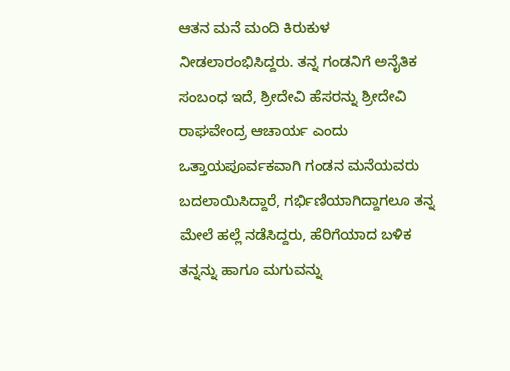ಆತನ ಮನೆ ಮಂದಿ ಕಿರುಕುಳ ನೀಡಲಾರಂಭಿಸಿದ್ದರು. ತನ್ನ ಗಂಡನಿಗೆ ಅನೈತಿಕ ಸಂಬಂಧ ಇದೆ, ಶ್ರೀದೇವಿ ಹೆಸರನ್ನು ಶ್ರೀದೇವಿ ರಾಘವೇಂದ್ರ ಆಚಾರ್ಯ ಎಂದು ಒತ್ತಾಯಪೂರ್ವಕವಾಗಿ ಗಂಡನ ಮನೆಯವರು ಬದಲಾಯಿಸಿದ್ದಾರೆ, ಗರ್ಭಿಣಿಯಾಗಿದ್ದಾಗಲೂ ತನ್ನ ಮೇಲೆ ಹಲ್ಲೆ ನಡೆಸಿದ್ದರು, ಹೆರಿಗೆಯಾದ ಬಳಿಕ ತನ್ನನ್ನು ಹಾಗೂ ಮಗುವನ್ನು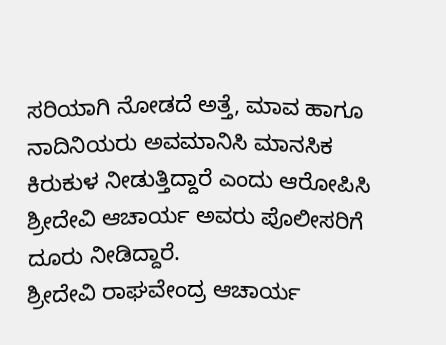ಸರಿಯಾಗಿ ನೋಡದೆ ಅತ್ತೆ, ಮಾವ ಹಾಗೂ ನಾದಿನಿಯರು ಅವಮಾನಿಸಿ ಮಾನಸಿಕ ಕಿರುಕುಳ ನೀಡುತ್ತಿದ್ದಾರೆ ಎಂದು ಆರೋಪಿಸಿ ಶ್ರೀದೇವಿ ಆಚಾರ್ಯ ಅವರು ಪೊಲೀಸರಿಗೆ ದೂರು ನೀಡಿದ್ದಾರೆ.
ಶ್ರೀದೇವಿ ರಾಘವೇಂದ್ರ ಆಚಾರ್ಯ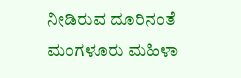ನೀಡಿರುವ ದೂರಿನಂತೆ ಮಂಗಳೂರು ಮಹಿಳಾ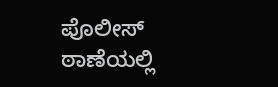ಪೊಲೀಸ್ ಠಾಣೆಯಲ್ಲಿ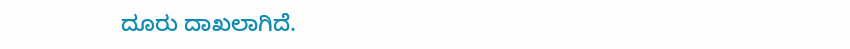ದೂರು ದಾಖಲಾಗಿದೆ.